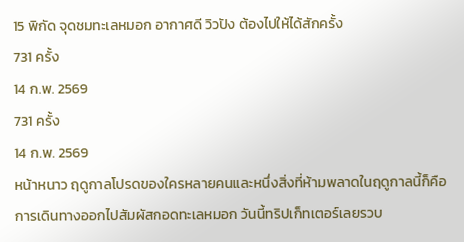15 พิกัด จุดชมทะเลหมอก อากาศดี วิวปัง ต้องไปให้ได้สักครั้ง
731 ครั้ง
14 ก.พ. 2569
731 ครั้ง
14 ก.พ. 2569
หน้าหนาว ฤดูกาลโปรดของใครหลายคนและหนึ่งสิ่งที่ห้ามพลาดในฤดูกาลนี้ก็คือการเดินทางออกไปสัมผัสกอดทะเลหมอก วันนี้ทริปเก็ทเตอร์เลยรวบ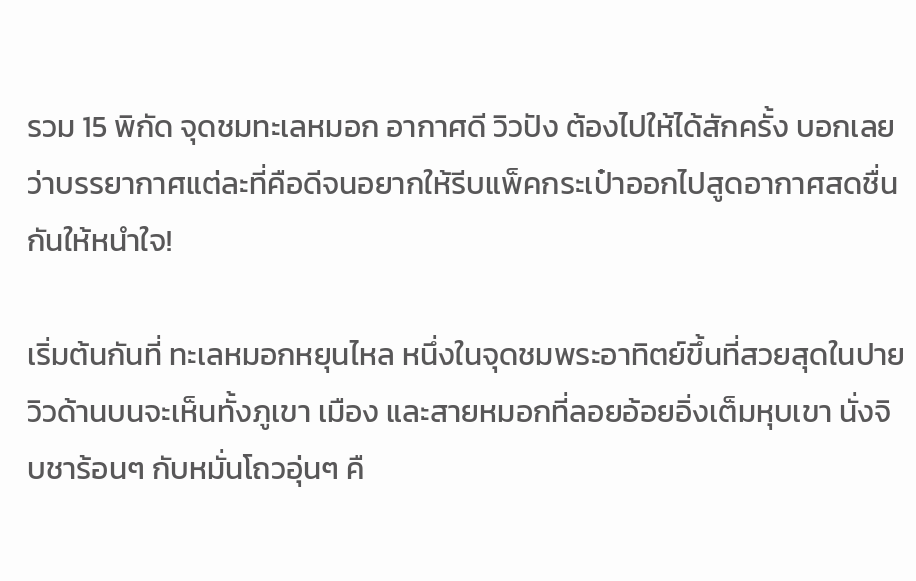รวม 15 พิกัด จุดชมทะเลหมอก อากาศดี วิวปัง ต้องไปให้ได้สักครั้ง บอกเลยว่าบรรยากาศแต่ละที่คือดีจนอยากให้รีบแพ็คกระเป๋าออกไปสูดอากาศสดชื่นกันให้หนำใจ!

เริ่มต้นกันที่ ทะเลหมอกหยุนไหล หนึ่งในจุดชมพระอาทิตย์ขึ้นที่สวยสุดในปาย วิวด้านบนจะเห็นทั้งภูเขา เมือง และสายหมอกที่ลอยอ้อยอิ่งเต็มหุบเขา นั่งจิบชาร้อนๆ กับหมั่นโถวอุ่นๆ คื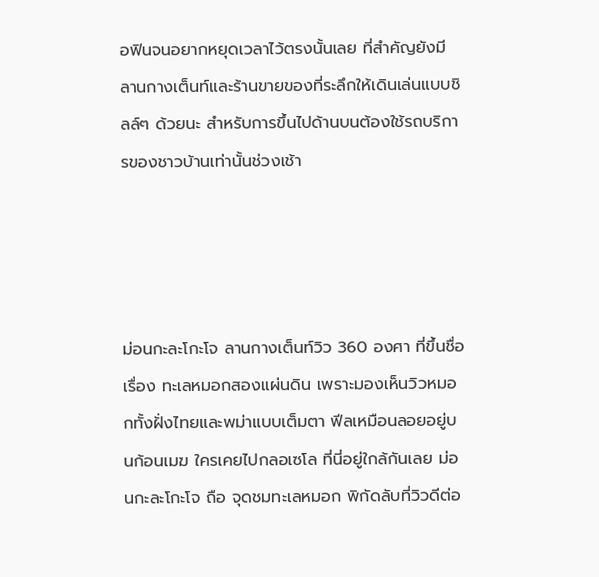อฟินจนอยากหยุดเวลาไว้ตรงนั้นเลย ที่สำคัญยังมีลานกางเต็นท์และร้านขายของที่ระลึกให้เดินเล่นแบบชิลล์ๆ ด้วยนะ สำหรับการขึ้นไปด้านบนต้องใช้รถบริการของชาวบ้านเท่านั้นช่วงเช้า




ม่อนกะละโกะโจ ลานกางเต็นท์วิว 360 องศา ที่ขึ้นชื่อเรื่อง ทะเลหมอกสองแผ่นดิน เพราะมองเห็นวิวหมอกทั้งฝั่งไทยและพม่าแบบเต็มตา ฟีลเหมือนลอยอยู่บนก้อนเมฆ ใครเคยไปกลอเซโล ที่นี่อยู่ใกล้กันเลย ม่อนกะละโกะโจ ถือ จุดชมทะเลหมอก พิกัดลับที่วิวดีต่อ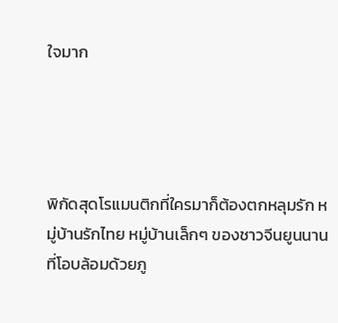ใจมาก




พิกัดสุดโรแมนติกที่ใครมาก็ต้องตกหลุมรัก หมู่บ้านรักไทย หมู่บ้านเล็กๆ ของชาวจีนยูนนานที่โอบล้อมด้วยภู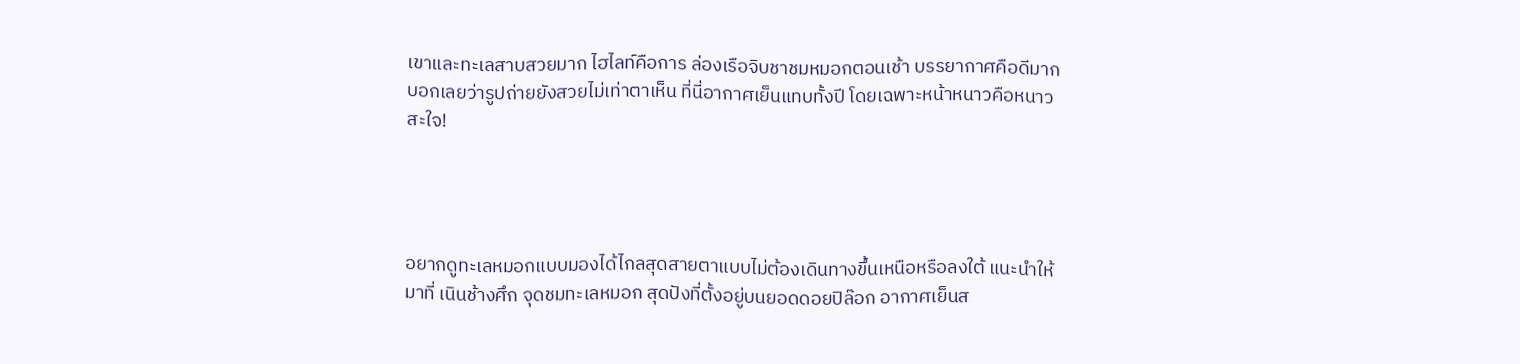เขาและทะเลสาบสวยมาก ไฮไลท์คือการ ล่องเรือจิบชาชมหมอกตอนเช้า บรรยากาศคือดีมาก บอกเลยว่ารูปถ่ายยังสวยไม่เท่าตาเห็น ที่นี่อากาศเย็นแทบทั้งปี โดยเฉพาะหน้าหนาวคือหนาวสะใจ!




อยากดูทะเลหมอกแบบมองได้ไกลสุดสายตาแบบไม่ต้องเดินทางขึ้นเหนือหรือลงใต้ แนะนำให้มาที่ เนินช้างศึก จุดชมทะเลหมอก สุดปังที่ตั้งอยู่บนยอดดอยปิล๊อก อากาศเย็นส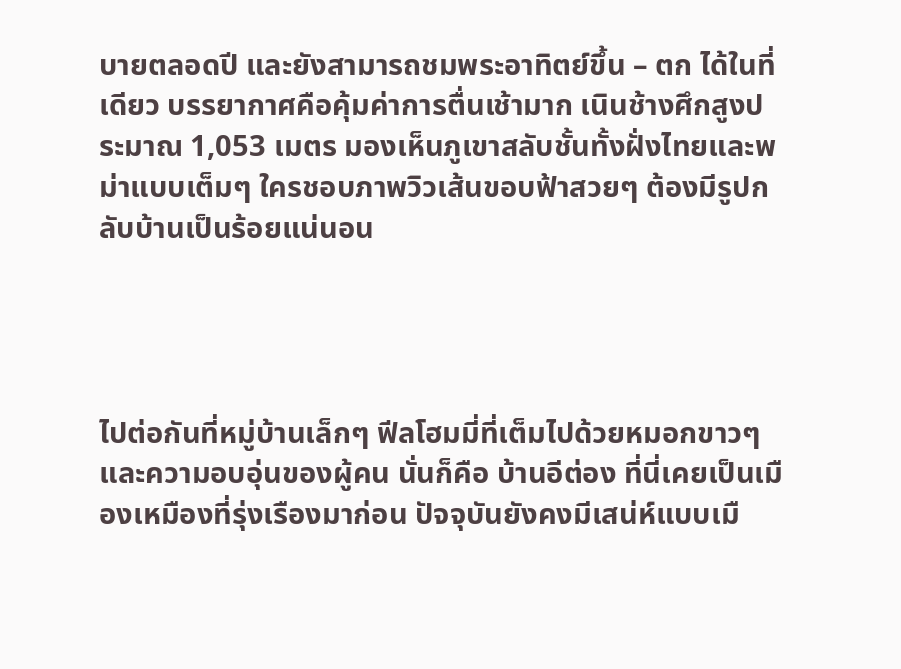บายตลอดปี และยังสามารถชมพระอาทิตย์ขึ้น – ตก ได้ในที่เดียว บรรยากาศคือคุ้มค่าการตื่นเช้ามาก เนินช้างศึกสูงประมาณ 1,053 เมตร มองเห็นภูเขาสลับชั้นทั้งฝั่งไทยและพม่าแบบเต็มๆ ใครชอบภาพวิวเส้นขอบฟ้าสวยๆ ต้องมีรูปกลับบ้านเป็นร้อยแน่นอน




ไปต่อกันที่หมู่บ้านเล็กๆ ฟีลโฮมมี่ที่เต็มไปด้วยหมอกขาวๆ และความอบอุ่นของผู้คน นั่นก็คือ บ้านอีต่อง ที่นี่เคยเป็นเมืองเหมืองที่รุ่งเรืองมาก่อน ปัจจุบันยังคงมีเสน่ห์แบบเมื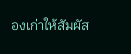องเก่าให้สัมผัส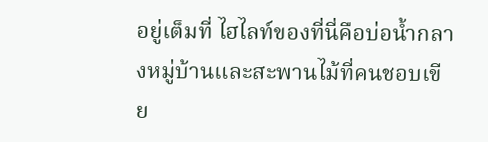อยู่เต็มที่ ไฮไลท์ของที่นี่คือบ่อน้ำกลางหมู่บ้านและสะพานไม้ที่คนชอบเขีย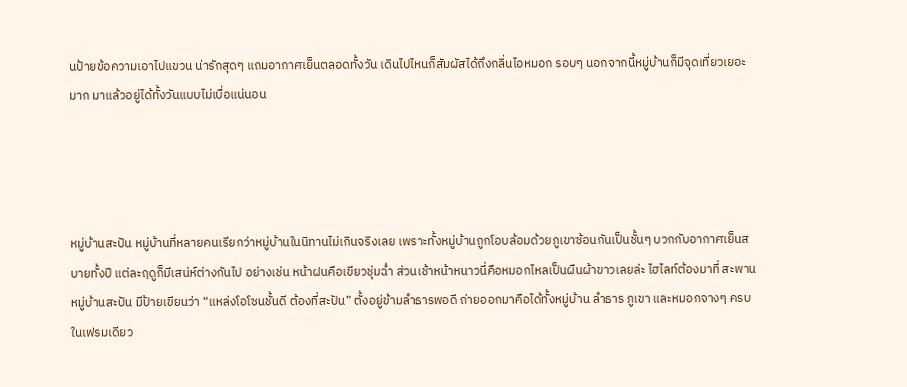นป้ายข้อความเอาไปแขวน น่ารักสุดๆ แถมอากาศเย็นตลอดทั้งวัน เดินไปไหนก็สัมผัสได้ถึงกลิ่นไอหมอก รอบๆ นอกจากนี้หมู่บ้านก็มีจุดเที่ยวเยอะมาก มาแล้วอยู่ได้ทั้งวันแบบไม่เบื่อแน่นอน




หมู่บ้านสะปัน หมู่บ้านที่หลายคนเรียกว่าหมู่บ้านในนิทานไม่เกินจริงเลย เพราะทั้งหมู่บ้านถูกโอบล้อมด้วยภูเขาซ้อนกันเป็นชั้นๆ บวกกับอากาศเย็นสบายทั้งปี แต่ละฤดูก็มีเสน่ห์ต่างกันไป อย่างเช่น หน้าฝนคือเขียวชุ่มฉ่ำ ส่วนเช้าหน้าหนาวนี่คือหมอกไหลเป็นผืนผ้าขาวเลยล่ะ ไฮไลท์ต้องมาที่ สะพานหมู่บ้านสะปัน มีป้ายเขียนว่า “แหล่งโอโซนชั้นดี ต้องที่สะปัน” ตั้งอยู่ข้ามลำธารพอดี ถ่ายออกมาคือได้ทั้งหมู่บ้าน ลำธาร ภูเขา และหมอกจางๆ ครบในเฟรมเดียว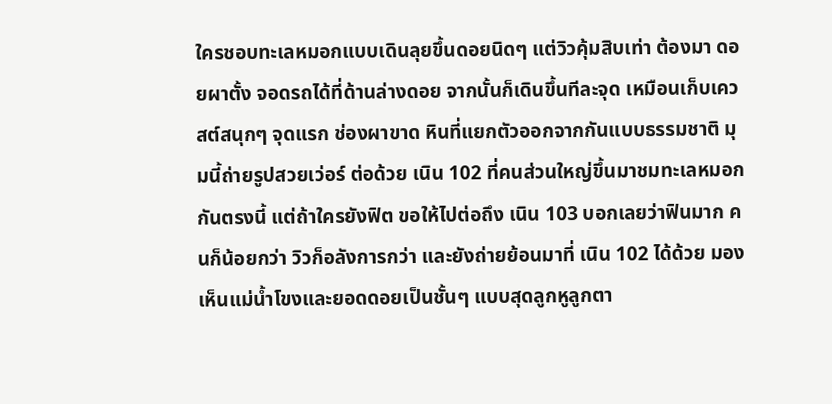ใครชอบทะเลหมอกแบบเดินลุยขึ้นดอยนิดๆ แต่วิวคุ้มสิบเท่า ต้องมา ดอยผาตั้ง จอดรถได้ที่ด้านล่างดอย จากนั้นก็เดินขึ้นทีละจุด เหมือนเก็บเควสต์สนุกๆ จุดแรก ช่องผาขาด หินที่แยกตัวออกจากกันแบบธรรมชาติ มุมนี้ถ่ายรูปสวยเว่อร์ ต่อด้วย เนิน 102 ที่คนส่วนใหญ่ขึ้นมาชมทะเลหมอกกันตรงนี้ แต่ถ้าใครยังฟิต ขอให้ไปต่อถึง เนิน 103 บอกเลยว่าฟินมาก คนก็น้อยกว่า วิวก็อลังการกว่า และยังถ่ายย้อนมาที่ เนิน 102 ได้ด้วย มองเห็นแม่น้ำโขงและยอดดอยเป็นชั้นๆ แบบสุดลูกหูลูกตา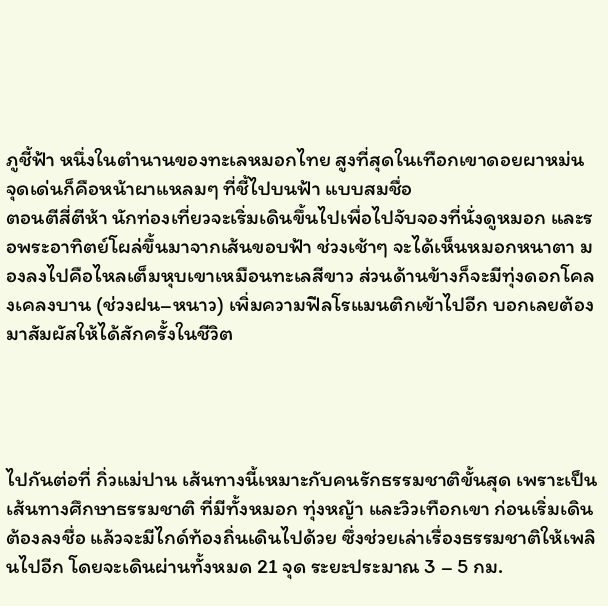ภูชี้ฟ้า หนึ่งในตำนานของทะเลหมอกไทย สูงที่สุดในเทือกเขาดอยผาหม่น จุดเด่นก็คือหน้าผาแหลมๆ ที่ชี้ไปบนฟ้า แบบสมชื่อ
ตอนตีสี่ตีห้า นักท่องเที่ยวจะเริ่มเดินขึ้นไปเพื่อไปจับจองที่นั่งดูหมอก และรอพระอาทิตย์โผล่ขึ้นมาจากเส้นขอบฟ้า ช่วงเช้าๆ จะได้เห็นหมอกหนาตา มองลงไปคือไหลเต็มหุบเขาเหมือนทะเลสีขาว ส่วนด้านข้างก็จะมีทุ่งดอกโคลงเคลงบาน (ช่วงฝน–หนาว) เพิ่มความฟีลโรแมนติกเข้าไปอีก บอกเลยต้องมาสัมผัสให้ได้สักครั้งในชีวิต




ไปกันต่อที่ กิ่วแม่ปาน เส้นทางนี้เหมาะกับคนรักธรรมชาติขั้นสุด เพราะเป็นเส้นทางศึกษาธรรมชาติ ที่มีทั้งหมอก ทุ่งหญ้า และวิวเทือกเขา ก่อนเริ่มเดินต้องลงชื่อ แล้วจะมีไกด์ท้องถิ่นเดินไปด้วย ซึ่งช่วยเล่าเรื่องธรรมชาติให้เพลินไปอีก โดยจะเดินผ่านทั้งหมด 21 จุด ระยะประมาณ 3 – 5 กม.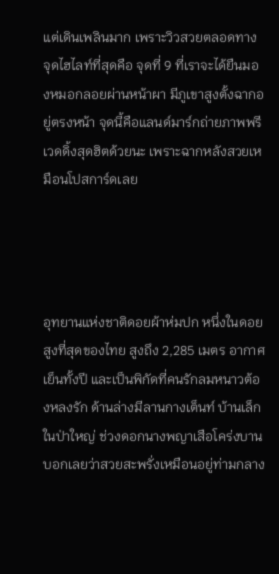แต่เดินเพลินมาก เพราะวิวสวยตลอดทาง จุดไฮไลท์ที่สุดคือ จุดที่ 9 ที่เราจะได้ยืนมองหมอกลอยผ่านหน้าผา มีภูเขาสูงตั้งฉากอยู่ตรงหน้า จุดนี้คือแลนด์มาร์กถ่ายภาพพรีเวดดิ้งสุดฮิตด้วยนะ เพราะฉากหลังสวยเหมือนโปสการ์ดเลย




อุทยานแห่งชาติดอยผ้าห่มปก หนึ่งในดอยสูงที่สุดของไทย สูงถึง 2,285 เมตร อากาศเย็นทั้งปี และเป็นพิกัดที่คนรักลมหนาวต้องหลงรัก ด้านล่างมีลานกางเต็นท์ บ้านเล็กในป่าใหญ่ ช่วงดอกนางพญาเสือโคร่งบาน บอกเลยว่าสวยสะพรั่งเหมือนอยู่ท่ามกลาง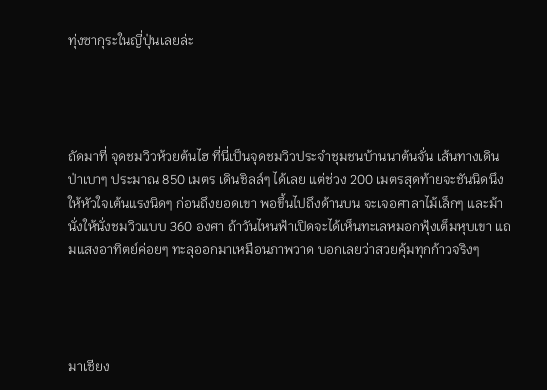ทุ่งซากุระในญี่ปุ่นเลยล่ะ




ถัดมาที่ จุดชมวิวห้วยต้นไฮ ที่นี่เป็นจุดชมวิวประจำชุมชนบ้านนาต้นจั่น เส้นทางเดินป่าเบาๆ ประมาณ 850 เมตร เดินชิลล์ๆ ได้เลย แต่ช่วง 200 เมตรสุดท้ายจะชันนิดนึงให้หัวใจเต้นแรงนิดๆ ก่อนถึงยอดเขา พอขึ้นไปถึงด้านบน จะเจอศาลาไม้เล็กๆ และม้านั่งให้นั่งชมวิวแบบ 360 องศา ถ้าวันไหนฟ้าเปิดจะได้เห็นทะเลหมอกฟุ้งเต็มหุบเขา แถมแสงอาทิตย์ค่อยๆ ทะลุออกมาเหมือนภาพวาด บอกเลยว่าสวยคุ้มทุกก้าวจริงๆ




มาเชียง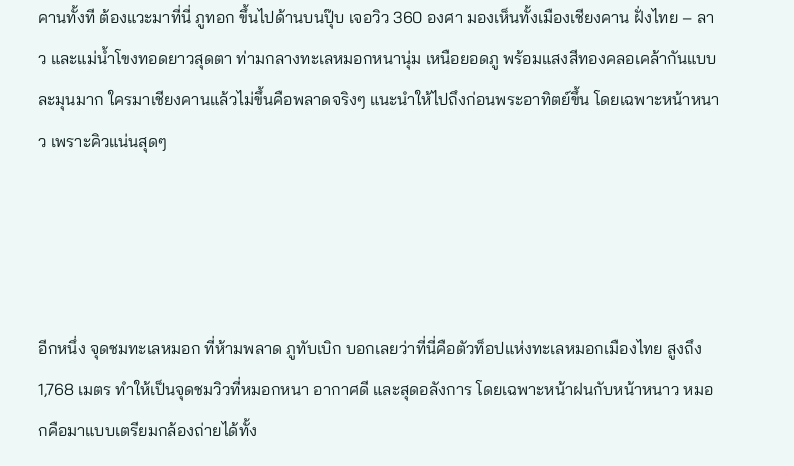คานทั้งที ต้องแวะมาที่นี่ ภูทอก ขึ้นไปด้านบนปุ๊บ เจอวิว 360 องศา มองเห็นทั้งเมืองเชียงคาน ฝั่งไทย – ลาว และแม่น้ำโขงทอดยาวสุดตา ท่ามกลางทะเลหมอกหนานุ่ม เหนือยอดภู พร้อมแสงสีทองคลอเคล้ากันแบบละมุนมาก ใครมาเชียงคานแล้วไม่ขึ้นคือพลาดจริงๆ แนะนำให้ไปถึงก่อนพระอาทิตย์ขึ้น โดยเฉพาะหน้าหนาว เพราะคิวแน่นสุดๆ




อีกหนึ่ง จุดชมทะเลหมอก ที่ห้ามพลาด ภูทับเบิก บอกเลยว่าที่นี่คือตัวท็อปแห่งทะเลหมอกเมืองไทย สูงถึง 1,768 เมตร ทำให้เป็นจุดชมวิวที่หมอกหนา อากาศดี และสุดอลังการ โดยเฉพาะหน้าฝนกับหน้าหนาว หมอกคือมาแบบเตรียมกล้องถ่ายได้ทั้ง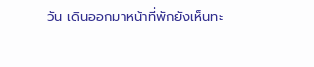วัน เดินออกมาหน้าที่พักยังเห็นทะ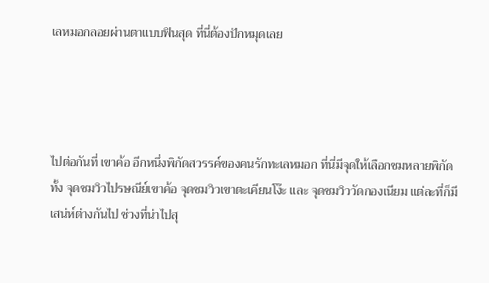เลหมอกลอยผ่านตาแบบฟินสุด ที่นี่ต้องปักหมุดเลย




ไปต่อกันที่ เขาค้อ อีกหนึ่งพิกัดสวรรค์ของคนรักทะเลหมอก ที่นี่มีจุดให้เลือกชมหลายพิกัด ทั้ง จุดชมวิวไปรษณีย์เขาค้อ จุดชมวิวเขาตะเคียนโง๊ะ และ จุดชมวิววัดกองเนียม แต่ละที่ก็มีเสน่ห์ต่างกันไป ช่วงที่น่าไปสุ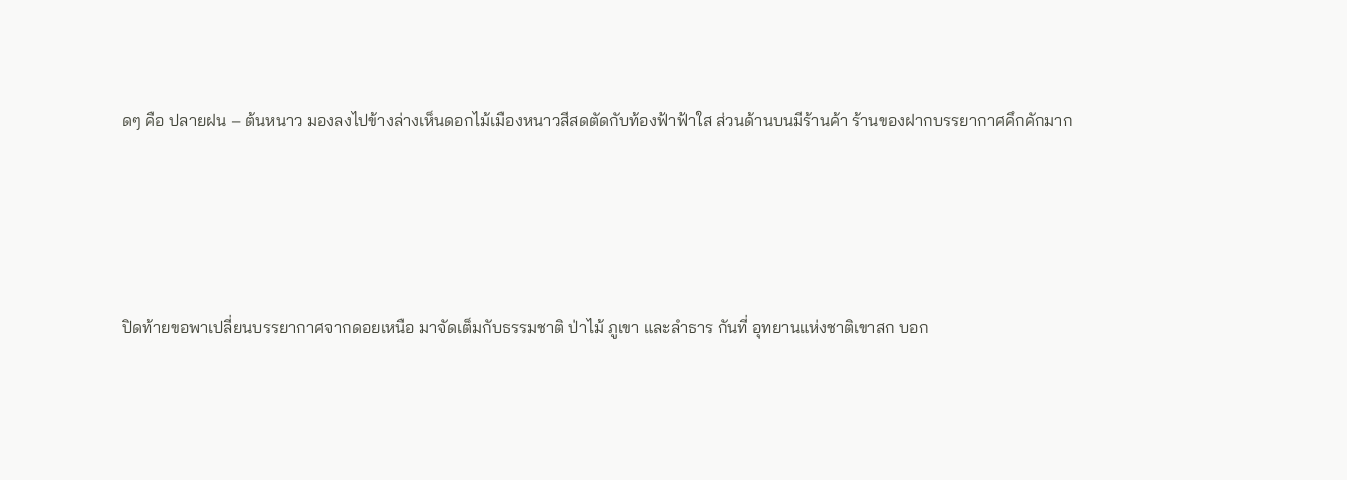ดๆ คือ ปลายฝน – ต้นหนาว มองลงไปข้างล่างเห็นดอกไม้เมืองหนาวสีสดตัดกับท้องฟ้าฟ้าใส ส่วนด้านบนมีร้านค้า ร้านของฝากบรรยากาศคึกคักมาก




ปิดท้ายขอพาเปลี่ยนบรรยากาศจากดอยเหนือ มาจัดเต็มกับธรรมชาติ ป่าไม้ ภูเขา และลำธาร กันที่ อุทยานแห่งชาติเขาสก บอก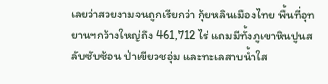เลยว่าสวยงามจนถูกเรียกว่า กุ้ยหลินเมืองไทย พื้นที่อุทยานฯกว้างใหญ่ถึง 461,712 ไร่ แถมมีทั้งภูเขาหินปูนสลับซับซ้อน ป่าเขียวชอุ่ม และทะเลสาบน้ำใส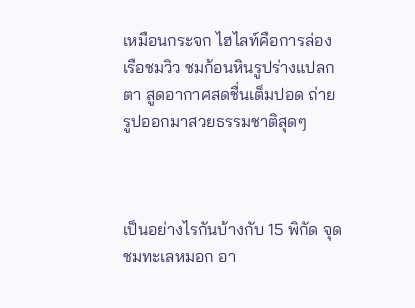เหมือนกระจก ไฮไลท์คือการล่องเรือชมวิว ชมก้อนหินรูปร่างแปลกตา สูดอากาศสดชื่นเต็มปอด ถ่ายรูปออกมาสวยธรรมชาติสุดๆ



เป็นอย่างไรกันบ้างกับ 15 พิกัด จุดชมทะเลหมอก อา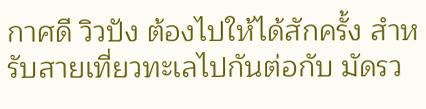กาศดี วิวปัง ต้องไปให้ได้สักครั้ง สำหรับสายเที่ยวทะเลไปกันต่อกับ มัดรว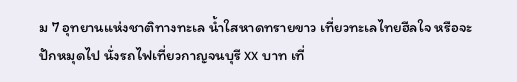ม 7 อุทยานแห่งชาติทางทะเล น้ำใสหาดทรายขาว เที่ยวทะเลไทยฮีลใจ หรือจะปักหมุดไป นั่งรถไฟเที่ยวกาญจนบุรี xx บาท เที่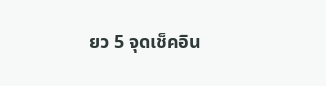ยว 5 จุดเช็คอิน